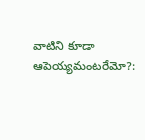వాటిని కూడా ఆపెయ్యమంటరేమో?: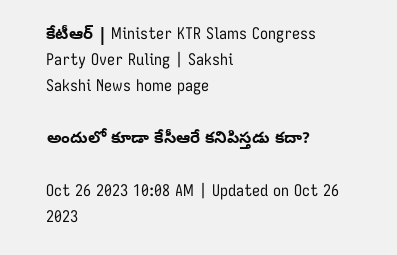కేటీఆర్‌ | Minister KTR Slams Congress Party Over Ruling | Sakshi
Sakshi News home page

అందులో కూడా కేసీఆరే కనిపిస్తడు కదా?

Oct 26 2023 10:08 AM | Updated on Oct 26 2023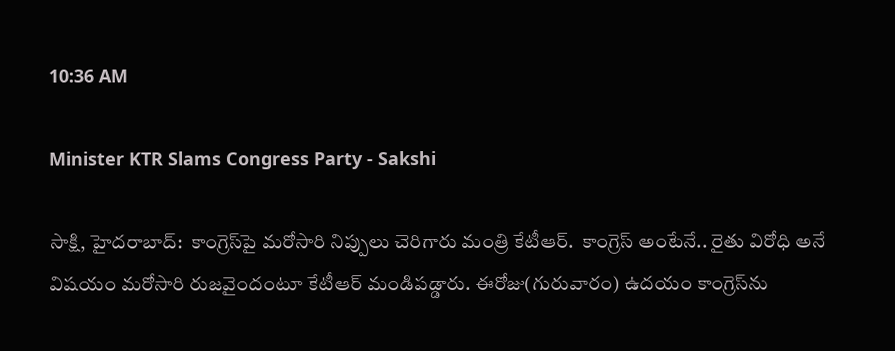10:36 AM

Minister KTR Slams Congress Party - Sakshi

సాక్షి, హైదరాబాద్‌:  కాంగ్రెస్‌పై మరోసారి నిప్పులు చెరిగారు మంత్రి కేటీఆర్‌.  కాంగ్రెస్‌ అంటేనే.. రైతు విరోధి అనే విషయం మరోసారి రుజవైందంటూ కేటీఆర్‌ మండిపడ్డారు. ఈరోజు(గురువారం) ఉదయం కాంగ్రెస్‌ను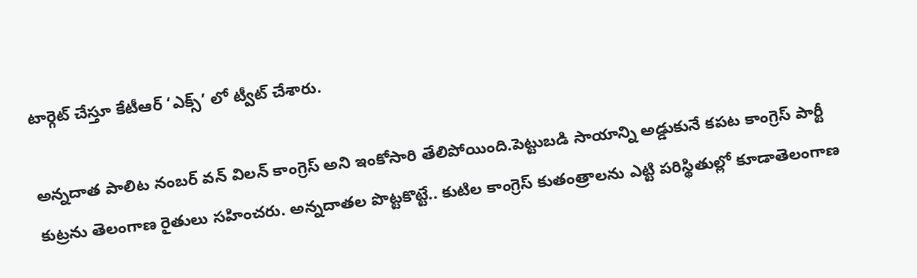టార్గెట్‌ చేస్తూ కేటీఆర్‌ ‘ఎక్స్‌’ లో ట్వీట్‌ చేశారు.

అన్నదాత పాలిట నంబర్ వన్ విలన్ కాంగ్రెస్ అని ఇంకోసారి తేలిపోయింది.పెట్టుబడి సాయాన్ని అడ్డుకునే కపట కాంగ్రెస్ పార్టీ కుట్రను తెలంగాణ రైతులు సహించరు. అన్నదాతల పొట్టకొట్టే.. కుటిల కాంగ్రెస్ కుతంత్రాలను ఎట్టి పరిస్థితుల్లో కూడాతెలంగాణ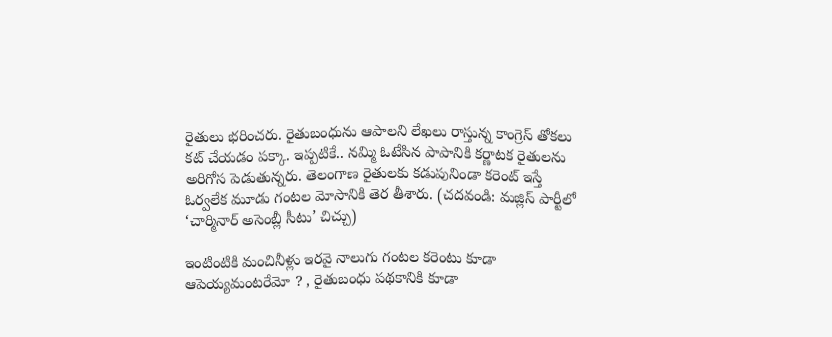రైతులు భరించరు. రైతుబంధును ఆపాలని లేఖలు రాస్తున్న కాంగ్రెస్ తోకలు కట్ చేయడం పక్కా. ఇప్పటికే.. నమ్మి ఓటేసిన పాపానికి కర్ణాటక రైతులను అరిగోస పెడుతున్నరు. తెలంగాణ రైతులకు కడుపునిండా కరెంట్ ఇస్తే ఓర్వలేక మూడు గంటల మోసానికి తెర తీశారు. (చదవండి: మజ్లిస్‌ పార్టీలో ‘చార్మినార్‌ అసెంబ్లీ సీటు’ చిచ్చు)

ఇంటింటికి మంచినీళ్లు ఇరవై నాలుగు గంటల కరెంటు కూడా ఆపెయ్యమంటరేమో ? , రైతుబంధు పథకానికి కూడా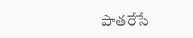పాతరేసే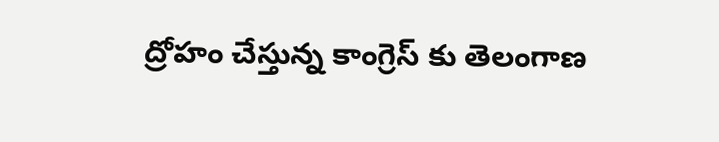ద్రోహం చేస్తున్న కాంగ్రెస్ కు తెలంగాణ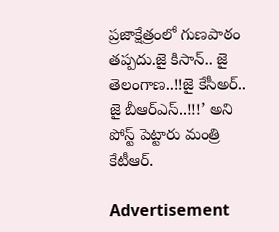ప్రజాక్షేత్రంలో గుణపాఠం తప్పదు.జై కిసాన్.. జై తెలంగాణ..!!జై కేసీఅర్.. జై బీఆర్ఎస్..!!!’ అని పోస్ట్‌ పెట్టారు మంత్రి కేటీఆర్‌.

Advertisement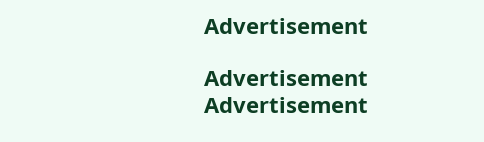Advertisement

Advertisement
Advertisement